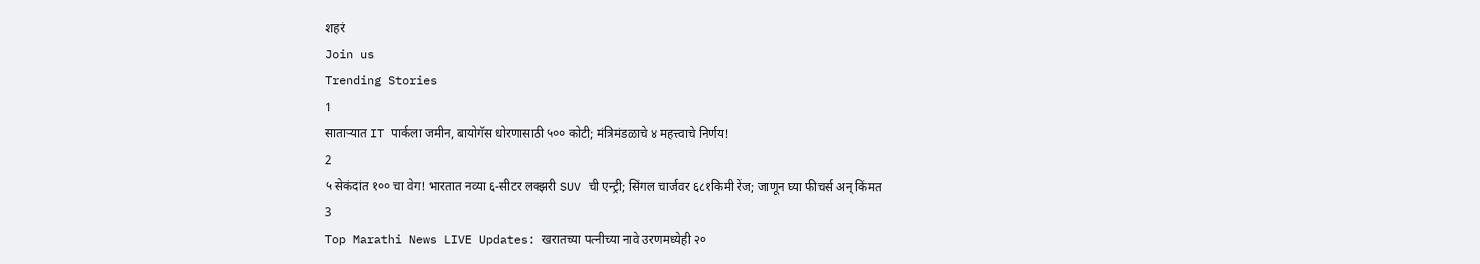शहरं
Join us
Trending Stories
1
साताऱ्यात IT पार्कला जमीन, बायोगॅस धोरणासाठी ५०० कोटी; मंत्रिमंडळाचे ४ महत्त्वाचे निर्णय!
2
५ सेकंदांत १०० चा वेग! भारतात नव्या ६-सीटर लक्झरी SUV ची एन्ट्री; सिंगल चार्जवर ६८१किमी रेंज; जाणून घ्या फीचर्स अन् किंमत
3
Top Marathi News LIVE Updates: खरातच्या पत्नीच्या नावे उरणमध्येही २०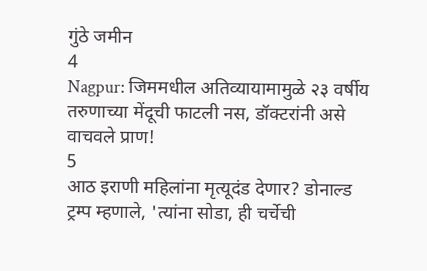गुंठे जमीन
4
Nagpur: जिममधील अतिव्यायामामुळे २३ वर्षीय तरुणाच्या मेंदूची फाटली नस, डॉक्टरांनी असे वाचवले प्राण!
5
आठ इराणी महिलांना मृत्यूदंड देणार? डोनाल्ड ट्रम्प म्हणाले, 'त्यांना सोडा, ही चर्चेची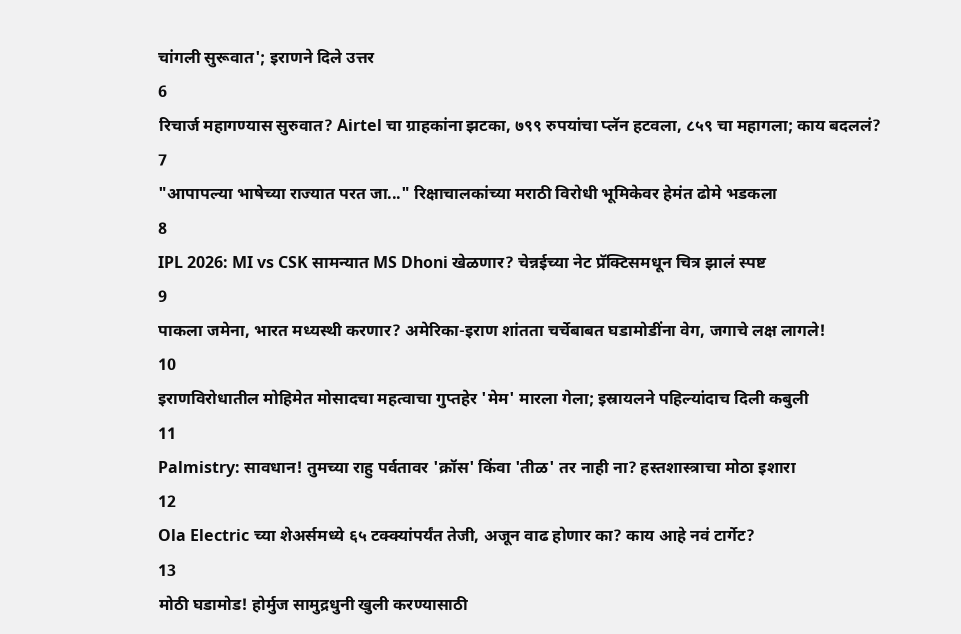चांगली सुरूवात'; इराणने दिले उत्तर
6
रिचार्ज महागण्यास सुरुवात? Airtel चा ग्राहकांना झटका, ७९९ रुपयांचा प्लॅन हटवला, ८५९ चा महागला; काय बदललं?
7
"आपापल्या भाषेच्या राज्यात परत जा..." रिक्षाचालकांच्या मराठी विरोधी भूमिकेवर हेमंत ढोमे भडकला
8
IPL 2026: MI vs CSK सामन्यात MS Dhoni खेळणार? चेन्नईच्या नेट प्रॅक्टिसमधून चित्र झालं स्पष्ट
9
पाकला जमेना, भारत मध्यस्थी करणार? अमेरिका-इराण शांतता चर्चेबाबत घडामोडींना वेग, जगाचे लक्ष लागले!
10
इराणविरोधातील मोहिमेत मोसादचा महत्वाचा गुप्तहेर 'मेम' मारला गेला; इस्रायलने पहिल्यांदाच दिली कबुली
11
Palmistry: सावधान! तुमच्या राहु पर्वतावर 'क्रॉस' किंवा 'तीळ' तर नाही ना? हस्तशास्त्राचा मोठा इशारा
12
Ola Electric च्या शेअर्समध्ये ६५ टक्क्यांपर्यंत तेजी, अजून वाढ होणार का? काय आहे नवं टार्गेट?
13
मोठी घडामोड! होर्मुज सामुद्रधुनी खुली करण्यासाठी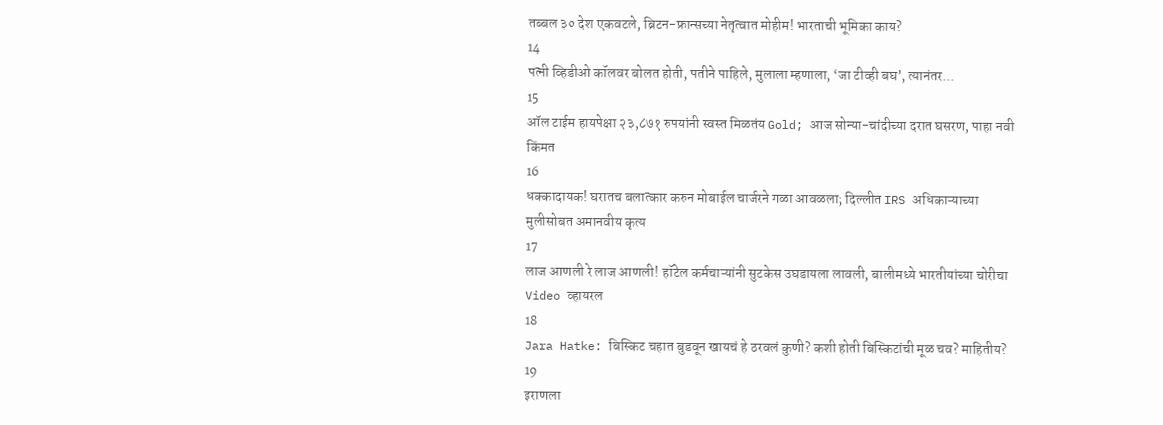तब्बल ३० देश एकवटले, ब्रिटन-फ्रान्सच्या नेतृत्वात मोहीम! भारताची भूमिका काय?
14
पत्नी व्हिडीओ कॉलवर बोलत होती, पतीने पाहिले, मुलाला म्हणाला, ‘जा टीव्ही बघ’, त्यानंतर...
15
ऑल टाईम हायपेक्षा २३,८७१ रुपयांनी स्वस्त मिळतंय Gold; आज सोन्या-चांदीच्या दरात घसरण, पाहा नवी किंमत
16
धक्कादायक! घरातच बलात्कार करुन मोबाईल चार्जरने गळा आवळला; दिल्लीत IRS अधिकाऱ्याच्या मुलीसोबत अमानवीय कृत्य
17
लाज आणली रे लाज आणली! हॉटेल कर्मचाऱ्यांनी सुटकेस उघडायला लावली, बालीमध्ये भारतीयांच्या चोरीचा Video व्हायरल
18
Jara Hatke: बिस्किट चहात बुडवून खायचं हे ठरवलं कुणी? कशी होती बिस्किटांची मूळ चव? माहितीय?
19
इराणला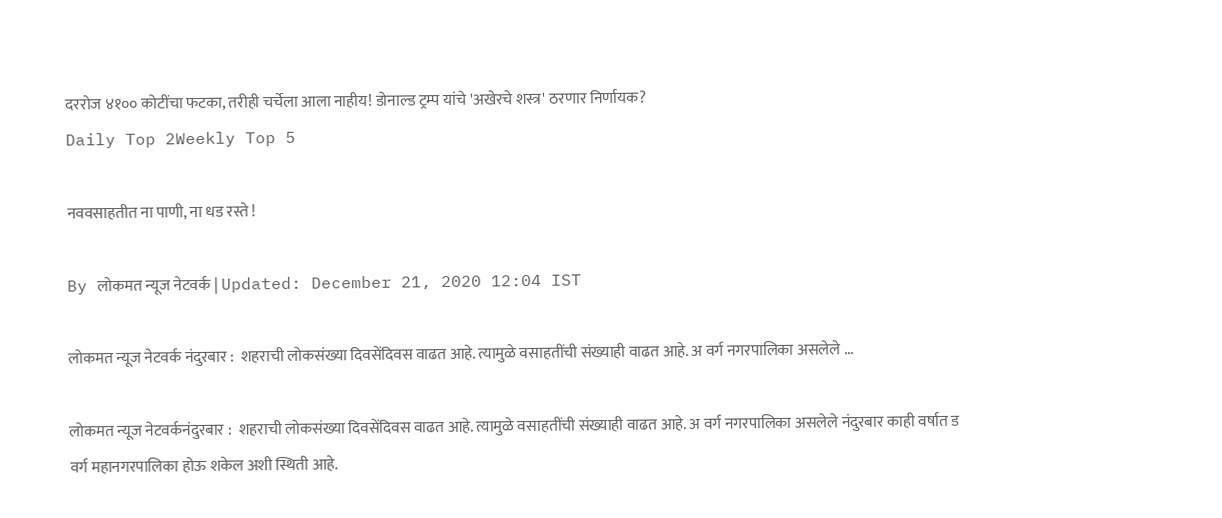दररोज ४१०० कोटींचा फटका, तरीही चर्चेला आला नाहीय! डोनाल्ड ट्रम्प यांचे 'अखेरचे शस्त्र' ठरणार निर्णायक?
Daily Top 2Weekly Top 5

नववसाहतीत ना पाणी, ना धड रस्ते !

By लोकमत न्यूज नेटवर्क | Updated: December 21, 2020 12:04 IST

लोकमत न्यूज नेटवर्क नंदुरबार :  शहराची लोकसंख्या दिवसेंदिवस वाढत आहे. त्यामुळे वसाहतींची संख्याही वाढत आहे. अ वर्ग नगरपालिका असलेले ...

लोकमत न्यूज नेटवर्कनंदुरबार :  शहराची लोकसंख्या दिवसेंदिवस वाढत आहे. त्यामुळे वसाहतींची संख्याही वाढत आहे. अ वर्ग नगरपालिका असलेले नंदुरबार काही वर्षात ड वर्ग महानगरपालिका होऊ शकेल अशी स्थिती आहे.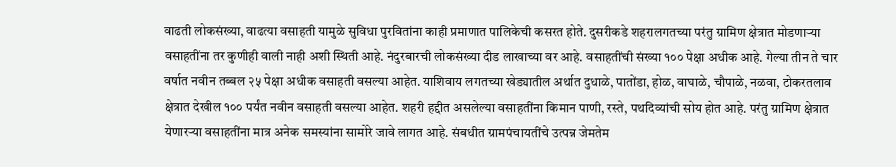वाढती लोकसंख्या, वाढत्या वसाहती यामुळे सुविधा पुरवितांना काही प्रमाणात पालिकेची कसरत होते. दुसरीकडे शहरालगतच्या परंतु ग्रामिण क्षेत्रात मोडणाऱ्या वसाहतींना तर कुणीही वाली नाही अशी स्थिती आहे. नंदुरबारची लोकसंख्या दीड लाखाच्या वर आहे. वसाहतींची संख्या १०० पेक्षा अधीक आहे. गेल्या तीन ते चार वर्षात नवीन तब्बल २५ पेक्षा अधीक वसाहती वसल्या आहेत. याशिवाय लगतच्या खेड्यातील अर्थात दुधाळे, पातोंडा, होळ, वाघाळे, चौपाळे, नळवा, टोकरतलाव क्षेत्रात देखील १०० पर्यंत नवीन वसाहती वसल्या आहेत. शहरी हद्दीत असलेल्या वसाहतींना किमान पाणी, रस्ते, पथदिव्यांची सोय होत आहे. परंतु ग्रामिण क्षेत्रात येणारऱ्या वसाहतींना मात्र अनेक समस्यांना सामोरे जावे लागत आहे. संबधीत ग्रामपंचायतींचे उत्पन्न जेमतेम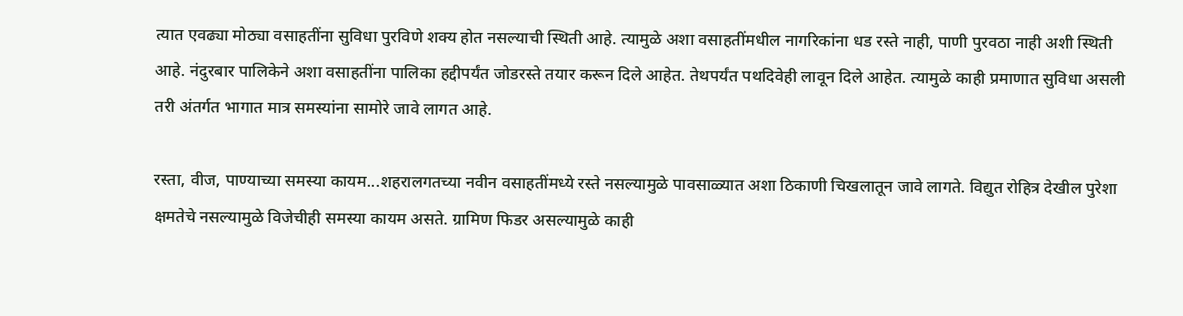त्यात एवढ्या मोठ्या वसाहतींना सुविधा पुरविणे शक्य होत नसल्याची स्थिती आहे. त्यामुळे अशा वसाहतींमधील नागरिकांना धड रस्ते नाही, पाणी पुरवठा नाही अशी स्थिती आहे. नंदुरबार पालिकेने अशा वसाहतींना पालिका हद्दीपर्यंत जोडरस्ते तयार करून दिले आहेत. तेथपर्यंत पथदिवेही लावून दिले आहेत. त्यामुळे काही प्रमाणात सुविधा असली तरी अंतर्गत भागात मात्र समस्यांना सामोरे जावे लागत आहे.

रस्ता, वीज, पाण्याच्या समस्या कायम...शहरालगतच्या नवीन वसाहतींमध्ये रस्ते नसल्यामुळे पावसाळ्यात अशा ठिकाणी चिखलातून जावे लागते. विद्युत रोहित्र देखील पुरेशा क्षमतेचे नसल्यामुळे विजेचीही समस्या कायम असते. ग्रामिण फिडर असल्यामुळे काही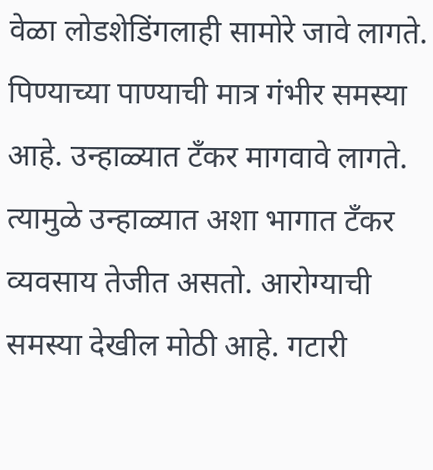वेळा लोडशेडिंगलाही सामोरे जावे लागते. पिण्याच्या पाण्याची मात्र गंभीर समस्या आहे. उन्हाळ्यात टॅंकर मागवावे लागते. त्यामुळे उन्हाळ्यात अशा भागात टॅंकर व्यवसाय तेजीत असतो. आरोग्याची समस्या देखील मोठी आहे. गटारी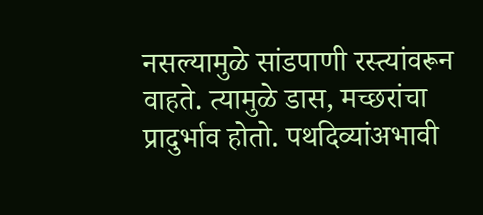नसल्यामुळे सांडपाणी रस्त्यांवरून वाहते. त्यामुळे डास, मच्छरांचा प्रादुर्भाव होतो. पथदिव्यांअभावी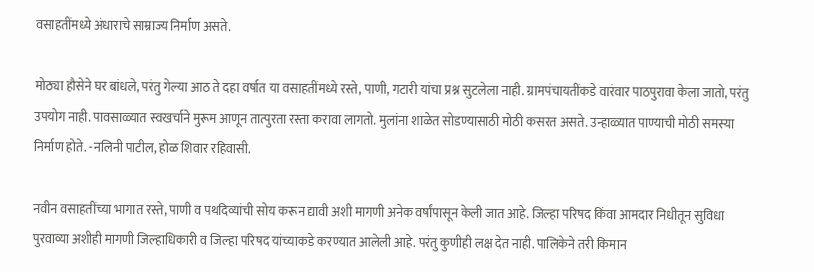वसाहतींमध्ये अंधाराचे साम्राज्य निर्माण असते.

मोठ्या हौसेने घर बांधले, परंतु गेल्या आठ ते दहा वर्षात या वसाहतींमध्ये रस्ते, पाणी, गटारी यांचा प्रश्न सुटलेला नाही. ग्रामपंचायतींकडे वारंवार पाठपुरावा केला जातो, परंतु उपयोग नाही. पावसाळ्यात स्वखर्चाने मुरूम आणून तात्पुरता रस्ता करावा लागतो. मुलांना शाळेत सोडण्यासाठी मोठी कसरत असते. उन्हाळ्यात पाण्याची मोठी समस्या निर्माण होते. -नलिनी पाटील, होळ शिवार रहिवासी.

नवीन वसाहतींच्या भागात रस्ते, पाणी व पथदिव्यांची सोय करून द्यावी अशी मागणी अनेक वर्षांपासून केली जात आहे. जिल्हा परिषद किंवा आमदार निधीतून सुविधा पुरवाव्या अशीही मागणी जिल्हाधिकारी व जिल्हा परिषद यांच्याकडे करण्यात आलेली आहे. परंतु कुणीही लक्ष देत नाही. पालिकेने तरी किमान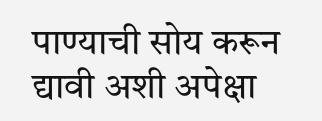पाण्याची सोय करून द्यावी अशी अपेक्षा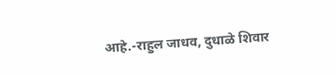आहे.-राहुल जाधव, दुधाळे शिवार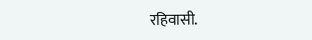रहिवासी.